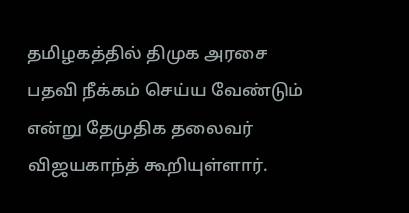தமிழகத்தில் திமுக அரசை பதவி நீக்கம் செய்ய வேண்டும் என்று தேமுதிக தலைவர் விஜயகாந்த் கூறியுள்ளார்.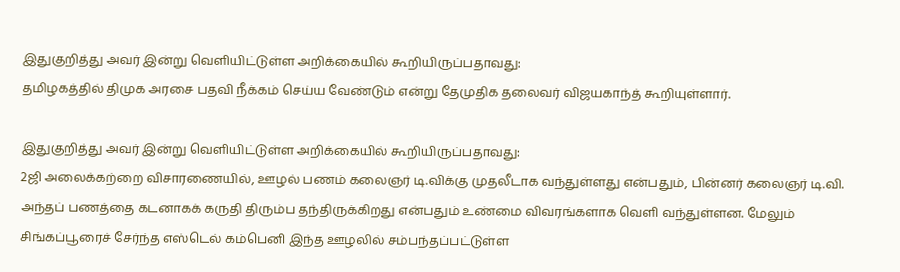இதுகுறித்து அவர் இன்று வெளியிட்டுள்ள அறிக்கையில் கூறியிருப்பதாவது:
தமிழகத்தில் திமுக அரசை பதவி நீக்கம் செய்ய வேண்டும் என்று தேமுதிக தலைவர் விஜயகாந்த் கூறியுள்ளார்.

இதுகுறித்து அவர் இன்று வெளியிட்டுள்ள அறிக்கையில் கூறியிருப்பதாவது:
2ஜி அலைக்கற்றை விசாரணையில், ஊழல் பணம் கலைஞர் டி.விக்கு முதலீடாக வந்துள்ளது என்பதும், பின்னர் கலைஞர் டி.வி. அந்தப் பணத்தை கடனாகக் கருதி திரும்ப தந்திருக்கிறது என்பதும் உண்மை விவரங்களாக வெளி வந்துள்ளன. மேலும் சிங்கப்பூரைச் சேர்ந்த எஸ்டெல் கம்பெனி இந்த ஊழலில் சம்பந்தப்பட்டுள்ள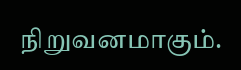நிறுவனமாகும்.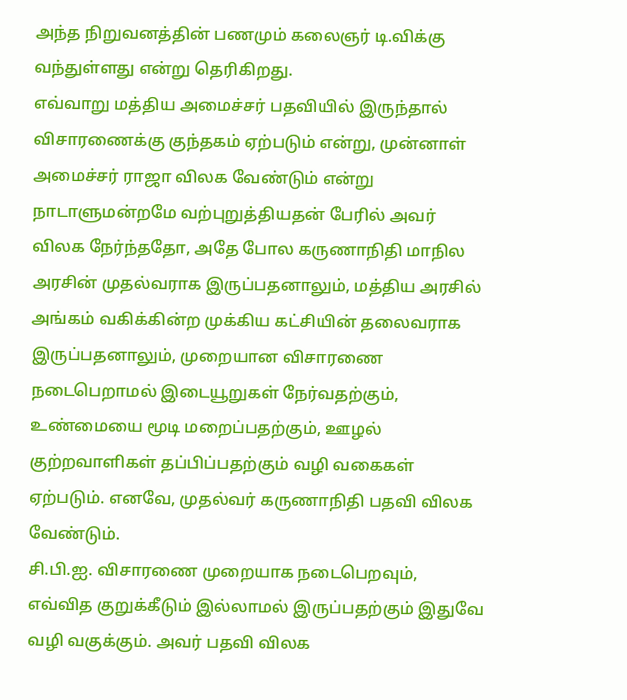அந்த நிறுவனத்தின் பணமும் கலைஞர் டி.விக்கு வந்துள்ளது என்று தெரிகிறது.
எவ்வாறு மத்திய அமைச்சர் பதவியில் இருந்தால் விசாரணைக்கு குந்தகம் ஏற்படும் என்று, முன்னாள் அமைச்சர் ராஜா விலக வேண்டும் என்று நாடாளுமன்றமே வற்புறுத்தியதன் பேரில் அவர் விலக நேர்ந்ததோ, அதே போல கருணாநிதி மாநில அரசின் முதல்வராக இருப்பதனாலும், மத்திய அரசில் அங்கம் வகிக்கின்ற முக்கிய கட்சியின் தலைவராக இருப்பதனாலும், முறையான விசாரணை நடைபெறாமல் இடையூறுகள் நேர்வதற்கும், உண்மையை மூடி மறைப்பதற்கும், ஊழல் குற்றவாளிகள் தப்பிப்பதற்கும் வழி வகைகள் ஏற்படும். எனவே, முதல்வர் கருணாநிதி பதவி விலக வேண்டும்.
சி.பி.ஐ. விசாரணை முறையாக நடைபெறவும், எவ்வித குறுக்கீடும் இல்லாமல் இருப்பதற்கும் இதுவே வழி வகுக்கும். அவர் பதவி விலக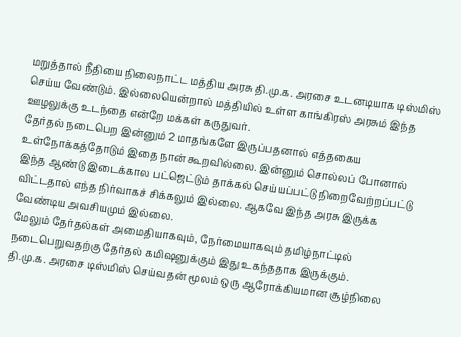மறுத்தால் நீதியை நிலைநாட்ட மத்திய அரசு தி.மு.க. அரசை உடனடியாக டிஸ்மிஸ் செய்ய வேண்டும். இல்லையென்றால் மத்தியில் உள்ள காங்கிரஸ் அரசும் இந்த ஊழலுக்கு உடந்தை என்றே மக்கள் கருதுவர்.
தேர்தல் நடைபெற இன்னும் 2 மாதங்களே இருப்பதனால் எத்தகைய உள்நோக்கத்தோடும் இதை நான் கூறவில்லை. இன்னும் சொல்லப் போனால் இந்த ஆண்டு இடைக்கால பட்ஜெட்டும் தாக்கல் செய்யப்பட்டு நிறைவேற்றப்பட்டு விட்டதால் எந்த நிர்வாகச் சிக்கலும் இல்லை. ஆகவே இந்த அரசு இருக்க வேண்டிய அவசியமும் இல்லை.
மேலும் தேர்தல்கள் அமைதியாகவும், நேர்மையாகவும் தமிழ்நாட்டில் நடைபெறுவதற்கு தேர்தல் கமிஷனுக்கும் இது உகந்ததாக இருக்கும்.
தி.மு.க. அரசை டிஸ்மிஸ் செய்வதன் மூலம் ஒரு ஆரோக்கியமான சூழ்நிலை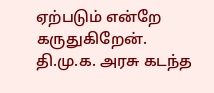ஏற்படும் என்றே கருதுகிறேன். தி.மு.க. அரசு கடந்த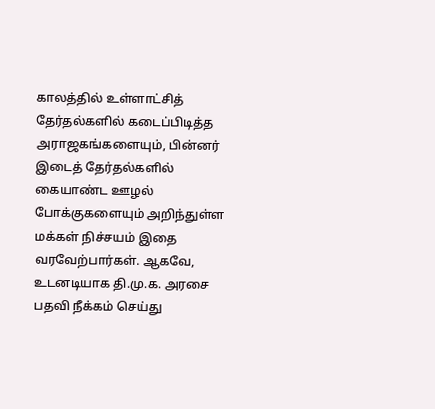காலத்தில் உள்ளாட்சித் தேர்தல்களில் கடைப்பிடித்த அராஜகங்களையும், பின்னர் இடைத் தேர்தல்களில் கையாண்ட ஊழல் போக்குகளையும் அறிந்துள்ள மக்கள் நிச்சயம் இதை வரவேற்பார்கள். ஆகவே, உடனடியாக தி.மு.க. அரசை பதவி நீக்கம் செய்து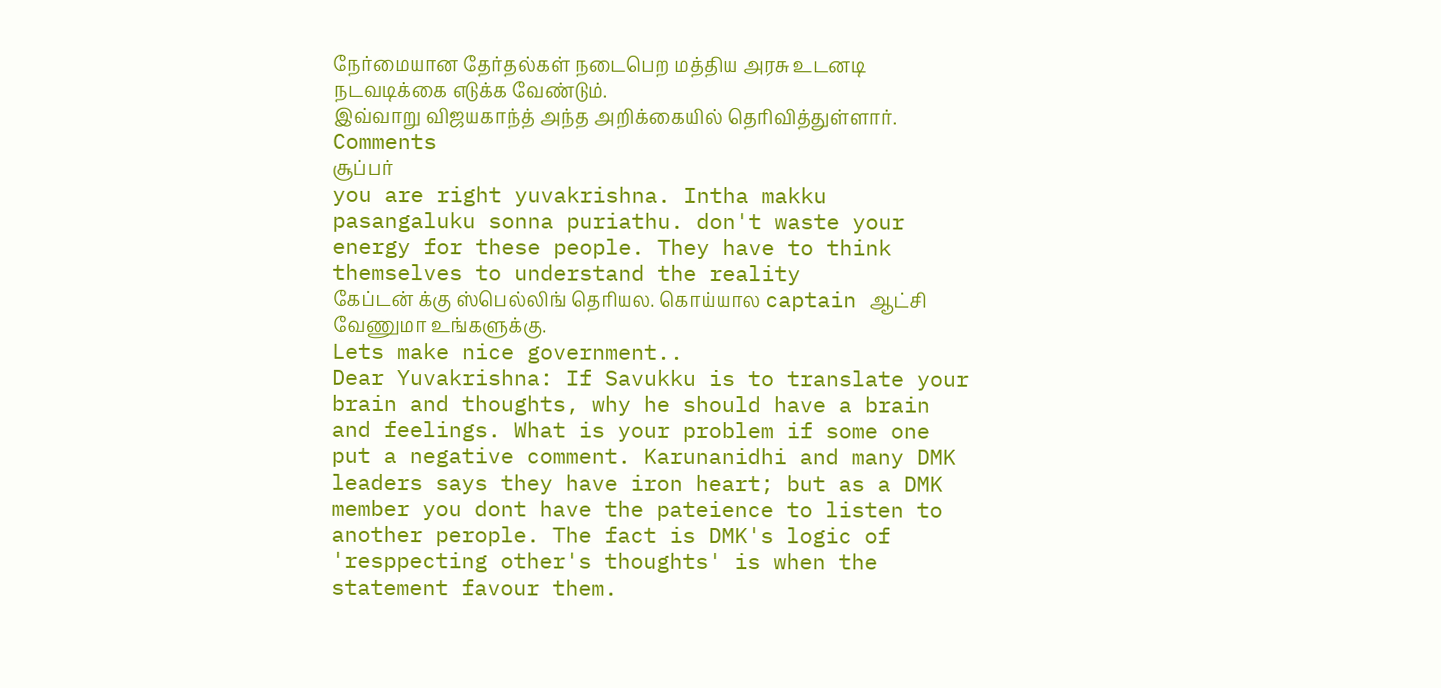நேர்மையான தேர்தல்கள் நடைபெற மத்திய அரசு உடனடி நடவடிக்கை எடுக்க வேண்டும்.
இவ்வாறு விஜயகாந்த் அந்த அறிக்கையில் தெரிவித்துள்ளார்.
Comments
சூப்பர்
you are right yuvakrishna. Intha makku pasangaluku sonna puriathu. don't waste your energy for these people. They have to think themselves to understand the reality
கேப்டன் க்கு ஸ்பெல்லிங் தெரியல. கொய்யால captain ஆட்சி வேணுமா உங்களுக்கு.
Lets make nice government..
Dear Yuvakrishna: If Savukku is to translate your brain and thoughts, why he should have a brain and feelings. What is your problem if some one put a negative comment. Karunanidhi and many DMK leaders says they have iron heart; but as a DMK member you dont have the pateience to listen to another perople. The fact is DMK's logic of 'resppecting other's thoughts' is when the statement favour them.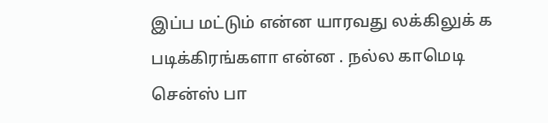இப்ப மட்டும் என்ன யாரவது லக்கிலுக் க படிக்கிரங்களா என்ன . நல்ல காமெடி சென்ஸ் பா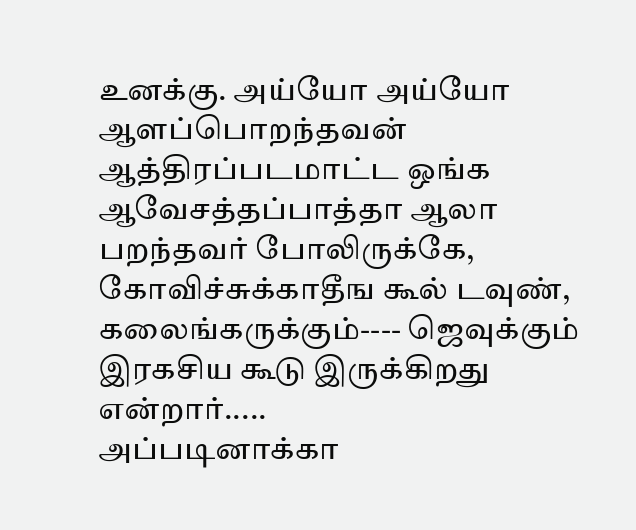உனக்கு. அய்யோ அய்யோ
ஆளப்பொறந்தவன் ஆத்திரப்படமாட்ட ஒங்க ஆவேசத்தப்பாத்தா ஆலா பறந்தவர் போலிருக்கே, கோவிச்சுக்காதீங கூல் டவுண்,
கலைங்கருக்கும்---- ஜெவுக்கும் இரகசிய கூடு இருக்கிறது என்றார்.....
அப்படினாக்கா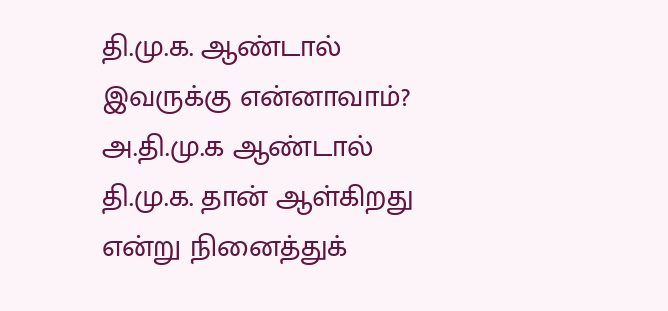தி.மு.க. ஆண்டால் இவருக்கு என்னாவாம்?
அ.தி.மு.க ஆண்டால் தி.மு.க. தான் ஆள்கிறது என்று நினைத்துக்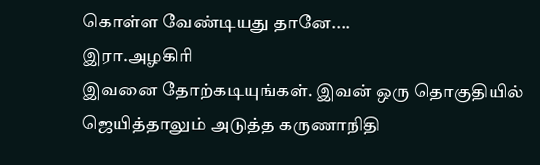கொள்ள வேண்டியது தானே....
இரா.அழகிரி
இவனை தோற்கடியுங்கள். இவன் ஒரு தொகுதியில் ஜெயித்தாலும் அடுத்த கருணாநிதி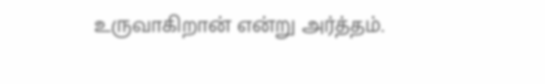உருவாகிறான் என்று அர்த்தம்.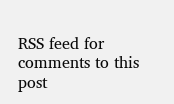RSS feed for comments to this post